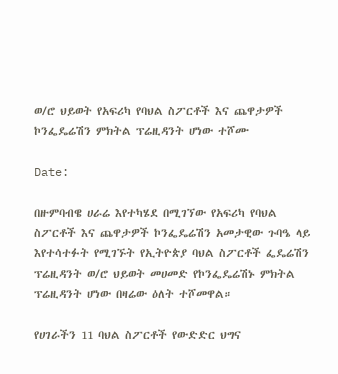ወ/ሮ ህይወት የአፍሪካ የባህል ስፖርቶች እና ጨዋታዎች ኮንፌዴሬሽን ምክትል ፕሬዚዳንት ሆነው ተሾሙ

Date:

በዙምባብዌ ሀራሬ እየተካሄደ በሚገኘው የአፍሪካ የባህል ስፖርቶች እና ጨዋታዎች ኮንፌዴሬሽን አመታዊው ጉባዔ ላይ እየተሳተፉት የሚገኙት የኢትዮጵያ ባህል ስፖርቶች ፌዴሬሽን ፕሬዚዳንት ወ/ሮ ህይወት መሀመድ የኮንፌዴሬሽኑ ምክትል ፕሬዚዳንት ሆነው በዛሬው ዕለት ተሾመዋል።

የሀገራችን 11 ባህል ስፖርቶች የውድድር ህግና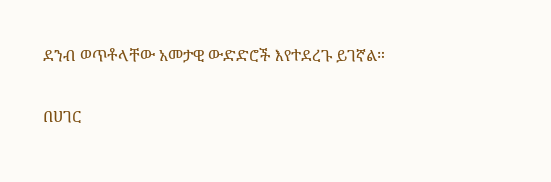ደንብ ወጥቶላቸው አመታዊ ውድድሮች እየተደረጉ ይገኛል።

በሀገር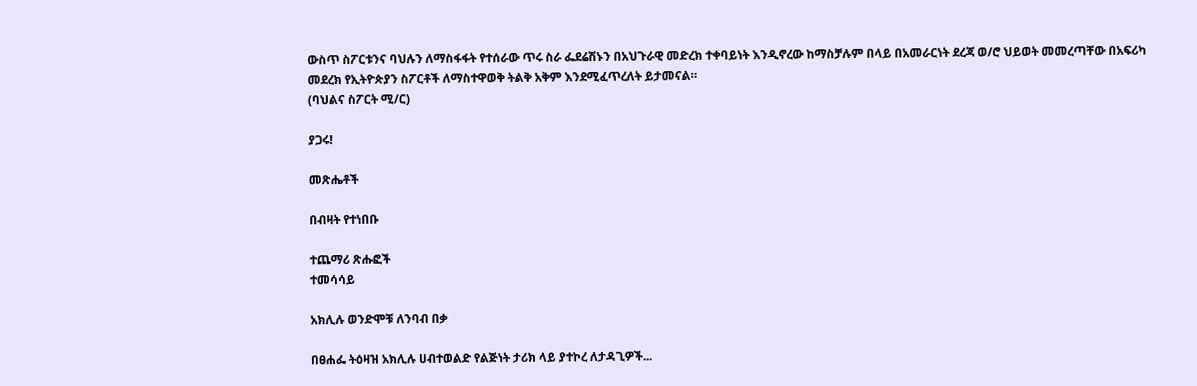ውስጥ ስፖርቱንና ባህሉን ለማስፋፋት የተሰራው ጥሩ ስራ ፌደሬሽኑን በአህጉራዊ መድረክ ተቀባይነት እንዲኖረው ከማስቻሉም በላይ በአመራርነት ደረጃ ወ/ሮ ህይወት መመረጣቸው በአፍሪካ መደረክ የኢትዮጵያን ስፖርቶች ለማስተዋወቅ ትልቅ አቅም እንደሚፈጥረለት ይታመናል።
(ባህልና ስፖርት ሚ/ር)

ያጋሩ!

መጽሔቶች

በብዛት የተነበቡ

ተጨማሪ ጽሑፎች
ተመሳሳይ

አክሊሉ ወንድሞቹ ለንባብ በቃ

በፀሐፌ ትዕዛዝ አክሊሉ ሀብተወልድ የልጅነት ታሪክ ላይ ያተኮረ ለታዳጊዎች...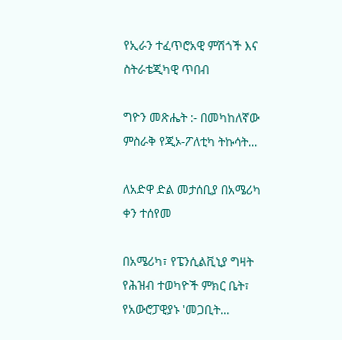የኢራን ተፈጥሮአዊ ምሽጎች እና ስትራቴጂካዊ ጥበብ

ግዮን መጽሔት :- በመካከለኛው ምስራቅ የጂኦ-ፖለቲካ ትኩሳት...

ለአድዋ ድል መታሰቢያ በአሜሪካ ቀን ተሰየመ

በአሜሪካ፣ የፔንሲልቪኒያ ግዛት የሕዝብ ተወካዮች ምክር ቤት፣ የአውሮፓዊያኑ 'መጋቢት...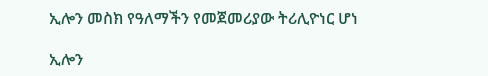ኢሎን መስክ የዓለማችን የመጀመሪያው ትሪሊዮነር ሆነ

ኢሎን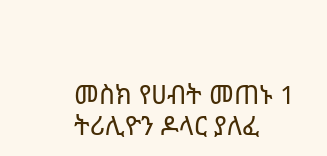መስክ የሀብት መጠኑ 1 ትሪሊዮን ዶላር ያለፈ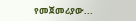የመጀመሪያው...